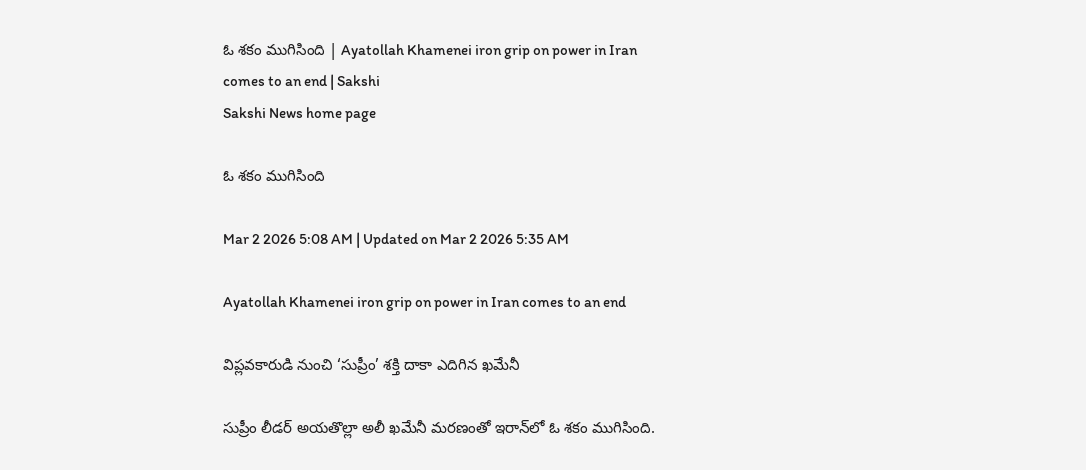ఓ శకం ముగిసింది | Ayatollah Khamenei iron grip on power in Iran comes to an end | Sakshi
Sakshi News home page

ఓ శకం ముగిసింది

Mar 2 2026 5:08 AM | Updated on Mar 2 2026 5:35 AM

Ayatollah Khamenei iron grip on power in Iran comes to an end

విప్లవకారుడి నుంచి ‘సుప్రీం’ శక్తి దాకా ఎదిగిన ఖమేనీ

సుప్రీం లీడర్‌ అయతొల్లా అలీ ఖమేనీ మరణంతో ఇరాన్‌లో ఓ శకం ముగిసింది.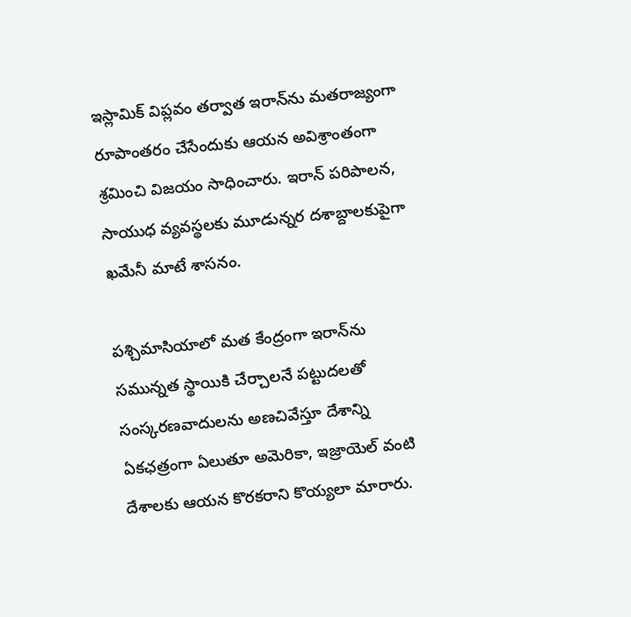ఇస్లామిక్‌ విప్లవం తర్వాత ఇరాన్‌ను మతరాజ్యంగా రూపాంతరం చేసేందుకు ఆయన అవిశ్రాంతంగా శ్రమించి విజయం సాధించారు. ఇరాన్‌ పరిపాలన, సాయుధ వ్యవస్థలకు మూడున్నర దశాబ్దాలకుపైగా ఖమేనీ మాటే శాసనం.

పశ్చిమాసియాలో మత కేంద్రంగా ఇరాన్‌ను సమున్నత స్థాయికి చేర్చాలనే పట్టుదలతో సంస్కరణవాదులను అణచివేస్తూ దేశాన్ని ఏకఛత్రంగా ఏలుతూ అమెరికా, ఇజ్రాయెల్‌ వంటి దేశాలకు ఆయన కొరకరాని కొయ్యలా మారారు.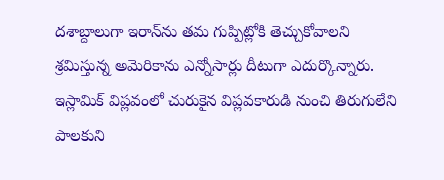దశాబ్దాలుగా ఇరాన్‌ను తమ గుప్పిట్లోకి తెచ్చుకోవాలని శ్రమిస్తున్న అమెరికాను ఎన్నోసార్లు దీటుగా ఎదుర్కొన్నారు. ఇస్లామిక్‌ విప్లవంలో చురుకైన విప్లవకారుడి నుంచి తిరుగులేని పాలకుని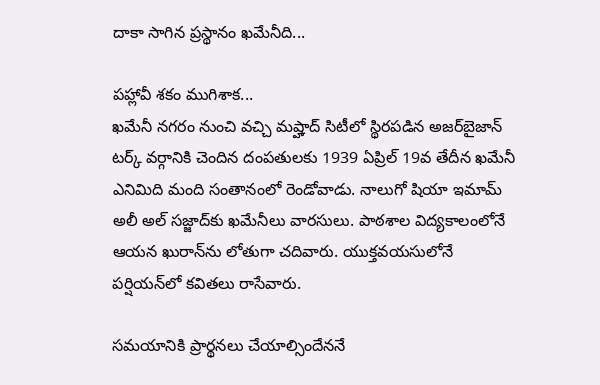దాకా సాగిన ప్రస్థానం ఖమేనీది...

పహ్లావీ శకం ముగిశాక...
ఖమేనీ నగరం నుంచి వచ్చి మష్హాద్‌ సిటీలో స్థిరపడిన అజర్‌బైజాన్‌ టర్క్‌ వర్గానికి చెందిన దంపతులకు 1939 ఏప్రిల్‌ 19వ తేదీన ఖమేనీ ఎనిమిది మంది సంతానంలో రెండోవాడు. నాలుగో షియా ఇమామ్‌ అలీ అల్‌ సజ్జాద్‌కు ఖమేనీలు వారసులు. పాఠశాల విద్యకాలంలోనే ఆయన ఖురాన్‌ను లోతుగా చదివారు. యుక్తవయసులోనే పర్షియన్‌లో కవితలు రాసేవారు.

సమయానికి ప్రార్థనలు చేయాల్సిందేననే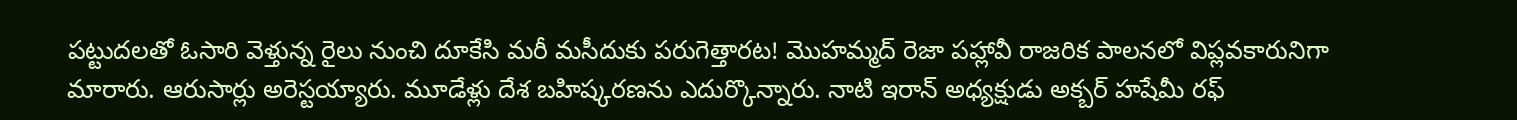పట్టుదలతో ఓసారి వెళ్తున్న రైలు నుంచి దూకేసి మరీ మసీదుకు పరుగెత్తారట! మొహమ్మద్‌ రెజా పహ్లావీ రాజరిక పాలనలో విప్లవకారునిగా మారారు. ఆరుసార్లు అరెస్టయ్యారు. మూడేళ్లు దేశ బహిష్కరణను ఎదుర్కొన్నారు. నాటి ఇరాన్‌ అధ్యక్షుడు అక్బర్‌ హషేమీ రఫ్‌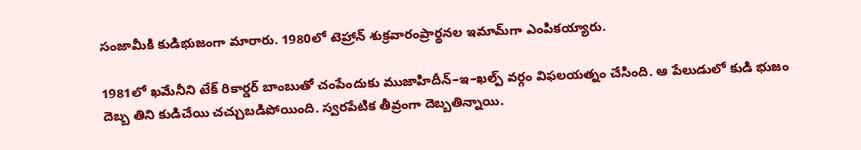సంజామీకి కుడిభుజంగా మారారు. 1980లో టెహ్రాన్‌ శుక్రవారంప్రార్థనల ఇమామ్‌గా ఎంపికయ్యారు.

1981లో ఖమేనీని టేక్‌ రికార్డర్‌ బాంబుతో చంపేందుకు ముజాహిదీన్‌–ఇ–ఖల్ప్‌ వర్గం విఫలయత్నం చేసింది. ఆ పేలుడులో కుడి భుజం దెబ్బ తిని కుడిచేయి చచ్చుబడిపోయింది. స్వరపేటిక తీవ్రంగా దెబ్బతిన్నాయి.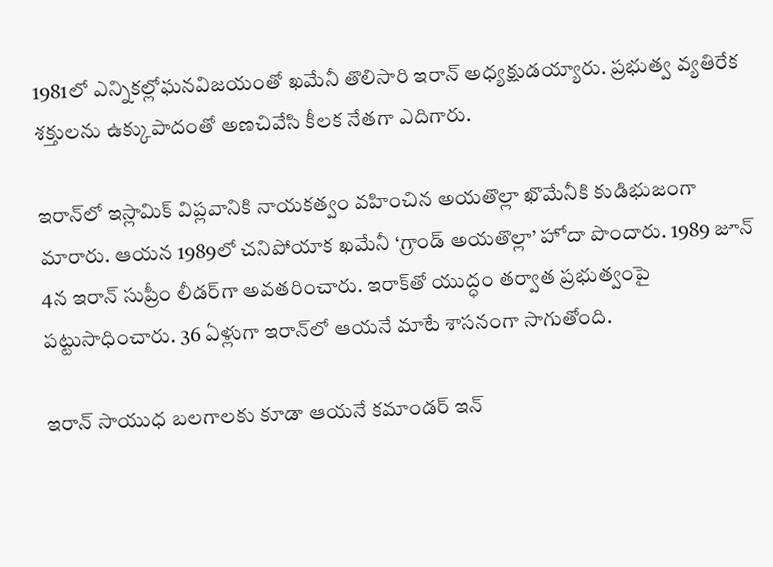1981లో ఎన్నికల్లోఘనవిజయంతో ఖమేనీ తొలిసారి ఇరాన్‌ అధ్యక్షుడయ్యారు. ప్రభుత్వ వ్యతిరేక శక్తులను ఉక్కుపాదంతో అణచివేసి కీలక నేతగా ఎదిగారు.

ఇరాన్‌లో ఇస్లామిక్‌ విప్లవానికి నాయకత్వం వహించిన అయతొల్లా ఖొమేనీకి కుడిభుజంగా మారారు. ఆయన 1989లో చనిపోయాక ఖమేనీ ‘గ్రాండ్‌ అయతొల్లా’ హోదా పొందారు. 1989 జూన్‌ 4న ఇరాన్‌ సుప్రీం లీడర్‌గా అవతరించారు. ఇరాక్‌తో యుద్ధం తర్వాత ప్రభుత్వంపై పట్టుసాధించారు. 36 ఏళ్లుగా ఇరాన్‌లో ఆయనే మాటే శాసనంగా సాగుతోంది.

ఇరాన్‌ సాయుధ బలగాలకు కూడా ఆయనే కమాండర్‌ ఇన్‌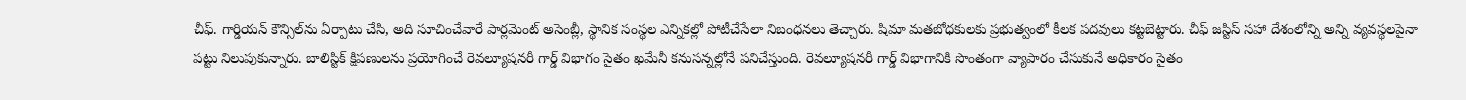చీఫ్‌. గార్డియన్‌ కౌన్సిల్‌ను ఏర్పాటు చేసి, అది సూచించేవారే పార్లమెంట్‌ అసెంబ్లీ, స్థానిక సంస్థల ఎన్నికల్లో పోటీచేసేలా నిబంధనలు తెచ్చారు. షిమా మతబోధకులకు ప్రభుత్వంలో కీలక పదవులు కట్టబెట్టారు. చీఫ్‌ జస్టిస్‌ సహా దేశంలోన్ని అన్ని వ్యవస్థలపైనా పట్టు నిలుపుకున్నారు. బాలిస్టిక్‌ క్షిపణులను ప్రయోగించే రెవల్యూషనరీ గార్డ్‌ విభాగం సైతం ఖమేనీ కనుసన్నల్లోనే పనిచేస్తుంది. రెవల్యూషనరీ గార్డ్‌ విభాగానికి సొంతంగా వ్యాపారం చేసుకునే అధికారం సైతం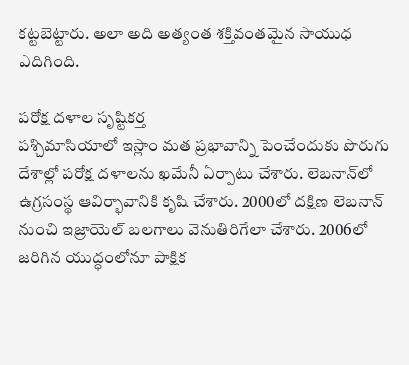కట్టబెట్టారు. అలా అది అత్యంత శక్తివంతమైన సాయుధ ఎదిగింది.

పరోక్ష దళాల సృష్టికర్త
పశ్చిమాసియాలో ఇస్లాం మత ప్రభావాన్ని పెంచేందుకు పొరుగు దేశాల్లో పరోక్ష దళాలను ఖమేనీ ఏర్పాటు చేశారు. లెబనాన్‌లో ఉగ్రసంస్థ ఆవిర్భావానికి కృషి చేశారు. 2000లో దక్షిణ లెబనాన్‌ నుంచి ఇజ్రాయెల్‌ బలగాలు వెనుతిరిగేలా చేశారు. 2006లో జరిగిన యుద్ధంలోనూ పాక్షిక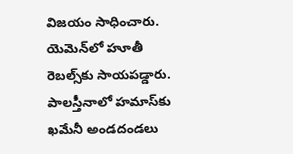విజయం సాధించారు. యెమెన్‌లో హూతీ రెబల్స్‌కు సాయపడ్డారు. పాలస్తీనాలో హమాస్‌కు ఖమేనీ అండదండలు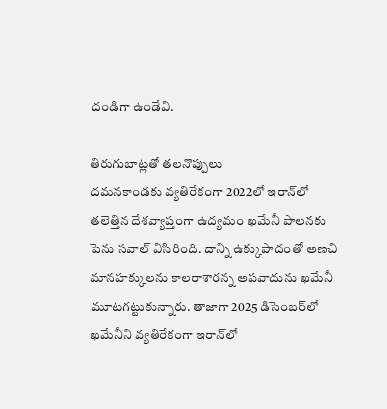దండిగా ఉండేవి.

తిరుగుబాట్లతో తలనొప్పులు
దమనకాండకు వ్యతిరేకంగా 2022లో ఇరాన్‌లో తలెత్తిన దేశవ్యాప్తంగా ఉద్యమం ఖమేనీ పాలనకు పెను సవాల్‌ విసిరింది. దాన్ని ఉక్కుపాదంతో అణచి మానహక్కులను కాలరాశారన్న అపవాదును ఖమేనీ మూటగట్టుకున్నారు. తాజాగా 2025 డిసెంబర్‌లో ఖమేనీని వ్యతిరేకంగా ఇరాన్‌లో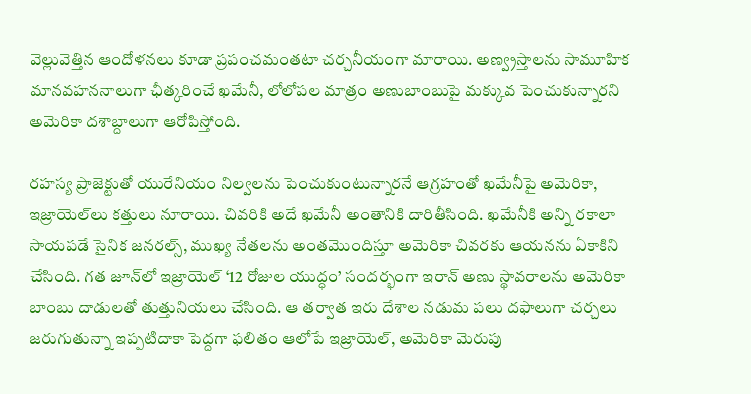వెల్లువెత్తిన ఆందోళనలు కూడా ప్రపంచమంతటా చర్చనీయంగా మారాయి. అణ్వ్రస్తాలను సామూహిక మానవహననాలుగా ఛీత్కరించే ఖమేనీ, లోలోపల మాత్రం అణుబాంబుపై మక్కువ పెంచుకున్నారని అమెరికా దశాబ్దాలుగా ఆరోపిస్తోంది.

రహస్య ప్రాజెక్టుతో యురేనియం నిల్వలను పెంచుకుంటున్నారనే ఆగ్రహంతో ఖమేనీపై అమెరికా, ఇజ్రాయెల్‌లు కత్తులు నూరాయి. చివరికి అదే ఖమేనీ అంతానికి దారితీసింది. ఖమేనీకి అన్ని రకాలా సాయపడే సైనిక జనరల్స్, ముఖ్య నేతలను అంతమొందిస్తూ అమెరికా చివరకు ఆయనను ఏకాకిని చేసింది. గత జూన్‌లో ఇజ్రాయెల్‌ ‘12 రోజుల యుద్ధం’ సందర్భంగా ఇరాన్‌ అణు స్థావరాలను అమెరికా బాంబు దాడులతో తుత్తునియలు చేసింది. ఆ తర్వాత ఇరు దేశాల నడుమ పలు దఫాలుగా చర్చలు జరుగుతున్నా ఇప్పటిదాకా పెద్దగా ఫలితం ఆలోపే ఇజ్రాయెల్, అమెరికా మెరుపు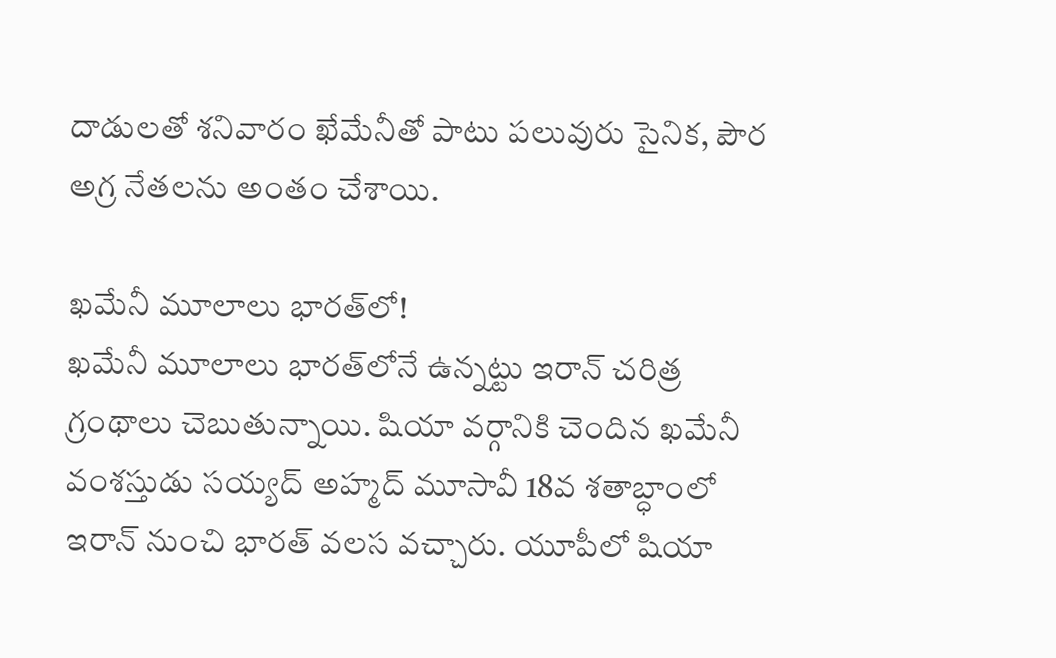దాడులతో శనివారం ఖేమేనీతో పాటు పలువురు సైనిక, పౌర అగ్ర నేతలను అంతం చేశాయి.

ఖమేనీ మూలాలు భారత్‌లో!
ఖమేనీ మూలాలు భారత్‌లోనే ఉన్నట్టు ఇరాన్‌ చరిత్ర గ్రంథాలు చెబుతున్నాయి. షియా వర్గానికి చెందిన ఖమేనీ వంశస్తుడు సయ్యద్‌ అహ్మద్‌ మూసావీ 18వ శతాబ్ధాంలో ఇరాన్‌ నుంచి భారత్‌ వలస వచ్చారు. యూపీలో షియా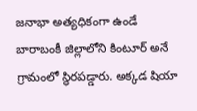జనాభా అత్యధికంగా ఉండే బారాబంకీ జిల్లాలోని కింటూర్‌ అనే గ్రామంలో స్థిరపడ్డారు. అక్కడ షియా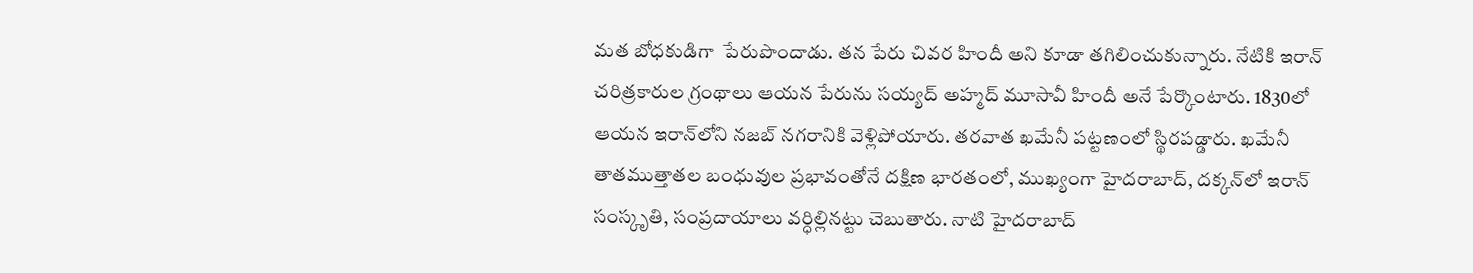మత బోధకుడిగా  పేరుపొందాడు. తన పేరు చివర హిందీ అని కూడా తగిలించుకున్నారు. నేటికి ఇరాన్‌ చరిత్రకారుల గ్రంథాలు ఆయన పేరును సయ్యద్‌ అహ్మద్‌ మూసావీ హిందీ అనే పేర్కొంటారు. 1830లో ఆయన ఇరాన్‌లోని నజబ్‌ నగరానికి వెళ్లిపోయారు. తరవాత ఖమేనీ పట్టణంలో స్థిరపడ్డారు. ఖమేనీ తాతముత్తాతల బంధువుల ప్రభావంతోనే దక్షిణ భారతంలో, ముఖ్యంగా హైదరాబాద్, దక్కన్‌లో ఇరాన్‌ సంస్కృతి, సంప్రదాయాలు వర్ధిల్లినట్టు చెబుతారు. నాటి హైదరాబాద్‌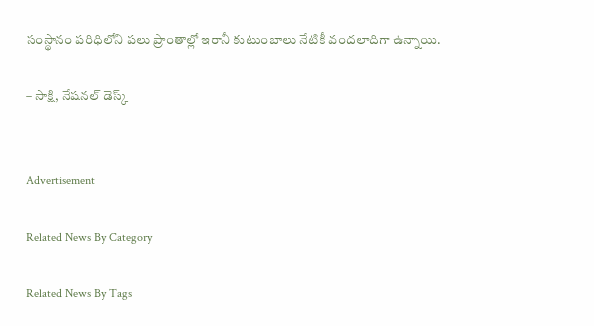సంస్థానం పరిధిలోని పలు ప్రాంతాల్లో ఇరానీ కుటుంబాలు నేటికీ వందలాదిగా ఉన్నాయి.

– సాక్షి, నేషనల్‌ డెస్క్‌


Advertisement

Related News By Category

Related News By Tags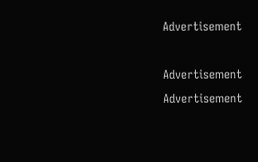Advertisement

Advertisement
Advertisement